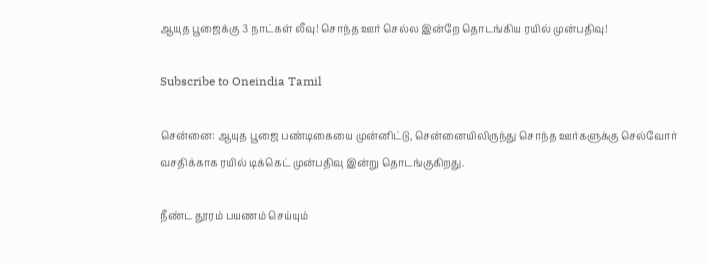ஆயுத பூஜைக்கு 3 நாட்கள் லீவு! சொந்த ஊர் செல்ல இன்றே தொடங்கிய ரயில் முன்பதிவு!

Subscribe to Oneindia Tamil

சென்னை: ஆயுத பூஜை பண்டிகையை முன்னிட்டு, சென்னையிலிருந்து சொந்த ஊர்களுக்கு செல்வோர் வசதிக்காக ரயில் டிக்கெட் முன்பதிவு இன்று தொடங்குகிறது.

நீண்ட தூரம் பயணம் செய்யும்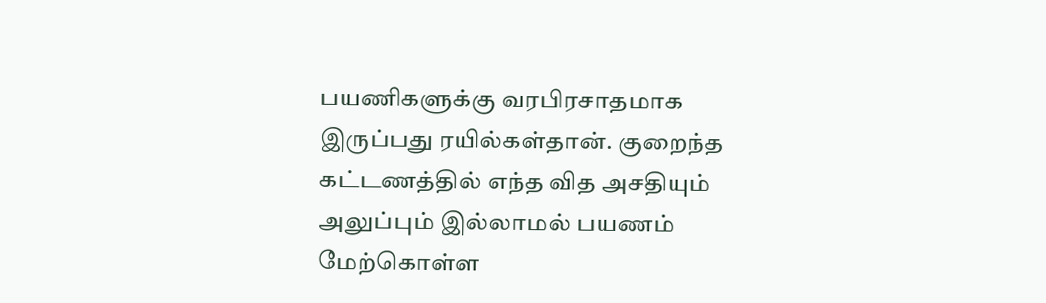பயணிகளுக்கு வரபிரசாதமாக இருப்பது ரயில்கள்தான். குறைந்த கட்டணத்தில் எந்த வித அசதியும் அலுப்பும் இல்லாமல் பயணம் மேற்கொள்ள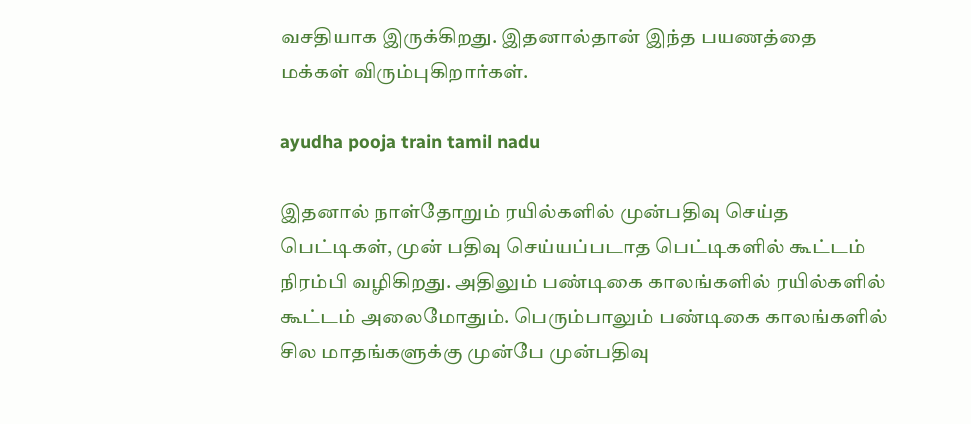வசதியாக இருக்கிறது. இதனால்தான் இந்த பயணத்தை மக்கள் விரும்புகிறார்கள்.

ayudha pooja train tamil nadu

இதனால் நாள்தோறும் ரயில்களில் முன்பதிவு செய்த பெட்டிகள், முன் பதிவு செய்யப்படாத பெட்டிகளில் கூட்டம் நிரம்பி வழிகிறது. அதிலும் பண்டிகை காலங்களில் ரயில்களில் கூட்டம் அலைமோதும். பெரும்பாலும் பண்டிகை காலங்களில் சில மாதங்களுக்கு முன்பே முன்பதிவு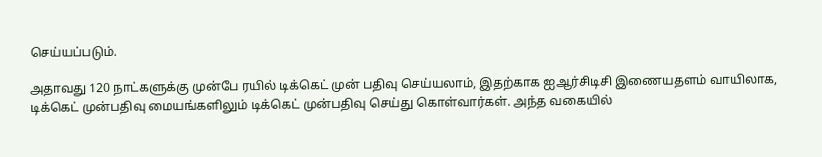செய்யப்படும்.

அதாவது 120 நாட்களுக்கு முன்பே ரயில் டிக்கெட் முன் பதிவு செய்யலாம், இதற்காக ஐஆர்சிடிசி இணையதளம் வாயிலாக, டிக்கெட் முன்பதிவு மையங்களிலும் டிக்கெட் முன்பதிவு செய்து கொள்வார்கள். அந்த வகையில்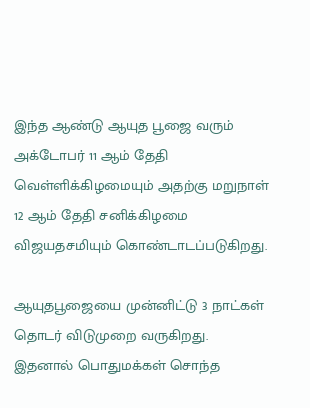இந்த ஆண்டு ஆயுத பூஜை வரும் அக்டோபர் 11 ஆம் தேதி வெள்ளிக்கிழமையும் அதற்கு மறுநாள் 12 ஆம் தேதி சனிக்கிழமை விஜயதசமியும் கொண்டாடப்படுகிறது.

ஆயுதபூஜையை முன்னிட்டு 3 நாட்கள் தொடர் விடுமுறை வருகிறது. இதனால் பொதுமக்கள் சொந்த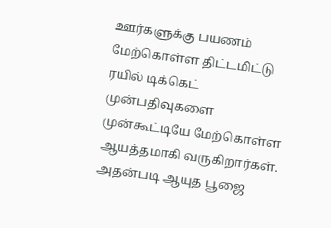ஊர்களுக்கு பயணம் மேற்கொள்ள திட்டமிட்டு ரயில் டிக்கெட் முன்பதிவுகளை முன்கூட்டியே மேற்கொள்ள ஆயத்தமாகி வருகிறார்கள். அதன்படி ஆயுத பூஜை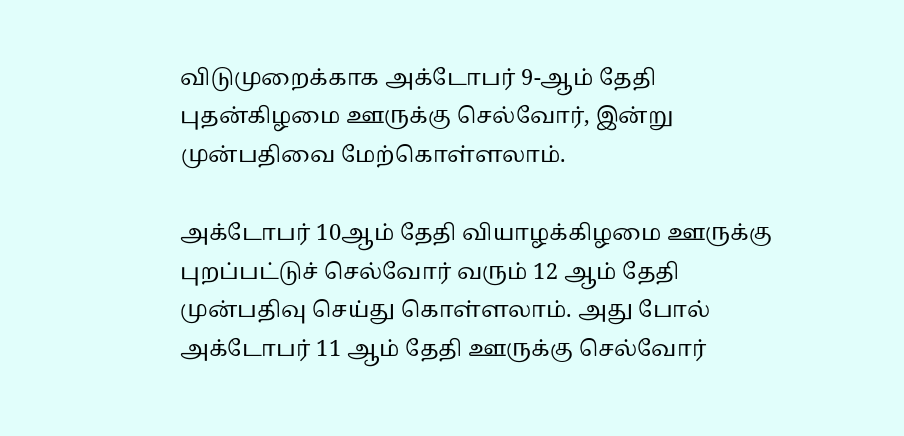விடுமுறைக்காக அக்டோபர் 9-ஆம் தேதி புதன்கிழமை ஊருக்கு செல்வோர், இன்று முன்பதிவை மேற்கொள்ளலாம்.

அக்டோபர் 10ஆம் தேதி வியாழக்கிழமை ஊருக்கு புறப்பட்டுச் செல்வோர் வரும் 12 ஆம் தேதி முன்பதிவு செய்து கொள்ளலாம். அது போல் அக்டோபர் 11 ஆம் தேதி ஊருக்கு செல்வோர்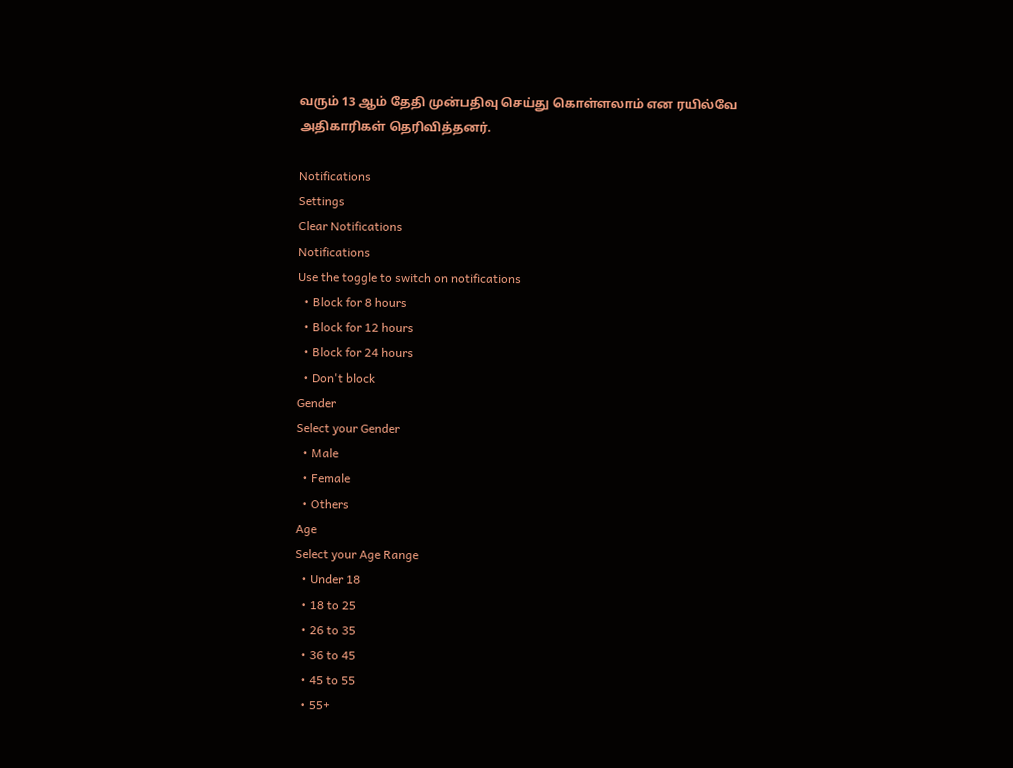வரும் 13 ஆம் தேதி முன்பதிவு செய்து கொள்ளலாம் என ரயில்வே அதிகாரிகள் தெரிவித்தனர்.

Notifications
Settings
Clear Notifications
Notifications
Use the toggle to switch on notifications
  • Block for 8 hours
  • Block for 12 hours
  • Block for 24 hours
  • Don't block
Gender
Select your Gender
  • Male
  • Female
  • Others
Age
Select your Age Range
  • Under 18
  • 18 to 25
  • 26 to 35
  • 36 to 45
  • 45 to 55
  • 55+